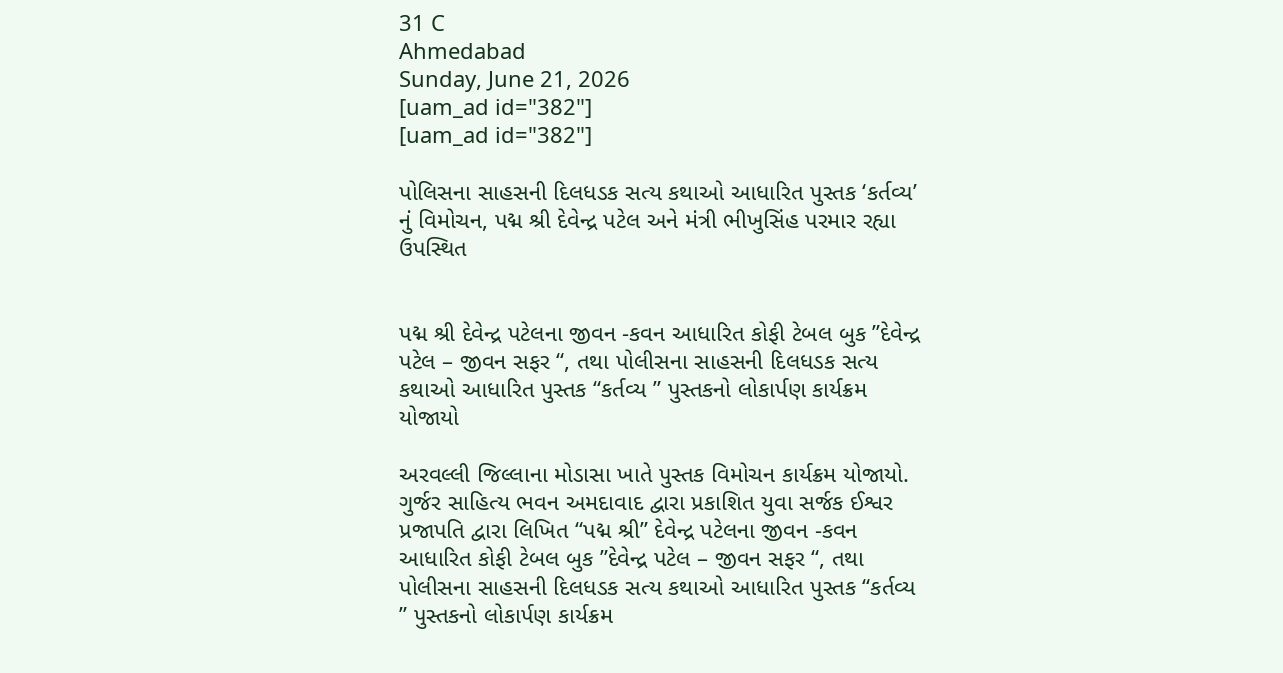31 C
Ahmedabad
Sunday, June 21, 2026
[uam_ad id="382"]
[uam_ad id="382"]

પોલિસના સાહસની દિલધડક સત્ય કથાઓ આધારિત પુસ્તક ‘કર્તવ્ય’ નું વિમોચન, પદ્મ શ્રી દેવેન્દ્ર પટેલ અને મંત્રી ભીખુસિંહ પરમાર રહ્યા ઉપસ્થિત


પદ્મ શ્રી દેવેન્દ્ર પટેલના જીવન -કવન આધારિત કોફી ટેબલ બુક ”દેવેન્દ્ર પટેલ – જીવન સફર “, તથા પોલીસના સાહસની દિલધડક સત્ય કથાઓ આધારિત પુસ્તક “કર્તવ્ય ” પુસ્તકનો લોકાર્પણ કાર્યક્રમ યોજાયો

અરવલ્લી જિલ્લાના મોડાસા ખાતે પુસ્તક વિમોચન કાર્યક્રમ યોજાયો. ગુર્જર સાહિત્ય ભવન અમદાવાદ દ્વારા પ્રકાશિત યુવા સર્જક ઈશ્વર પ્રજાપતિ દ્વારા લિખિત “પદ્મ શ્રી” દેવેન્દ્ર પટેલના જીવન -કવન આધારિત કોફી ટેબલ બુક ”દેવેન્દ્ર પટેલ – જીવન સફર “, તથા પોલીસના સાહસની દિલધડક સત્ય કથાઓ આધારિત પુસ્તક “કર્તવ્ય ” પુસ્તકનો લોકાર્પણ કાર્યક્રમ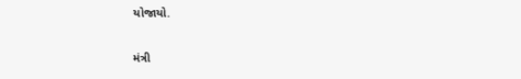યોજાયો.

મંત્રી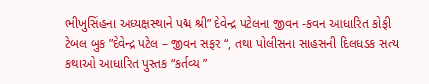ભીખુસિંહના અધ્યક્ષસ્થાને પદ્મ શ્રી” દેવેન્દ્ર પટેલના જીવન -કવન આધારિત કોફી ટેબલ બુક ”દેવેન્દ્ર પટેલ – જીવન સફર “, તથા પોલીસના સાહસની દિલધડક સત્ય કથાઓ આધારિત પુસ્તક “કર્તવ્ય ”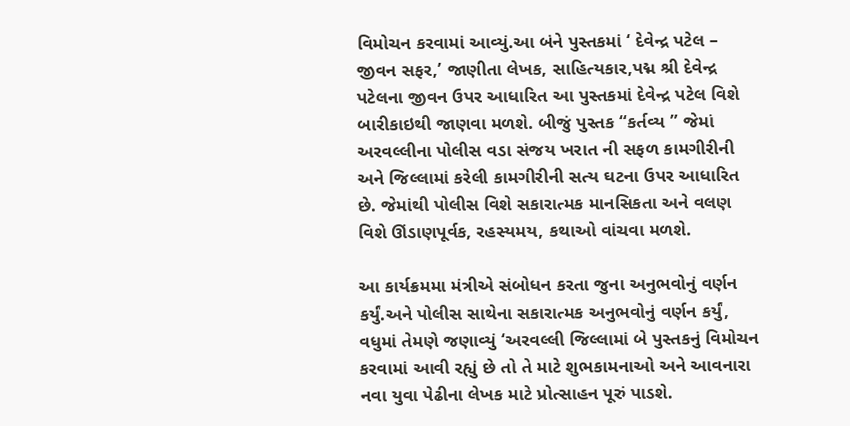વિમોચન કરવામાં આવ્યું.આ બંને પુસ્તકમાં ‘ દેવેન્દ્ર પટેલ – જીવન સફર,’ જાણીતા લેખક, સાહિત્યકાર,પદ્મ શ્રી દેવેન્દ્ર પટેલના જીવન ઉપર આધારિત આ પુસ્તકમાં દેવેન્દ્ર પટેલ વિશે બારીકાઇથી જાણવા મળશે. બીજું પુસ્તક “કર્તવ્ય ” જેમાં અરવલ્લીના પોલીસ વડા સંજય ખરાત ની સફળ કામગીરીની અને જિલ્લામાં કરેલી કામગીરીની સત્ય ઘટના ઉપર આધારિત છે. જેમાંથી પોલીસ વિશે સકારાત્મક માનસિકતા અને વલણ વિશે ઊંડાણપૂર્વક, રહસ્યમય, કથાઓ વાંચવા મળશે.

આ કાર્યક્રમમા મંત્રીએ સંબોધન કરતા જુના અનુભવોનું વર્ણન કર્યું.અને પોલીસ સાથેના સકારાત્મક અનુભવોનું વર્ણન કર્યું, વધુમાં તેમણે જણાવ્યું ‘અરવલ્લી જિલ્લામાં બે પુસ્તકનું વિમોચન કરવામાં આવી રહ્યું છે તો તે માટે શુભકામનાઓ અને આવનારા નવા યુવા પેઢીના લેખક માટે પ્રોત્સાહન પૂરું પાડશે.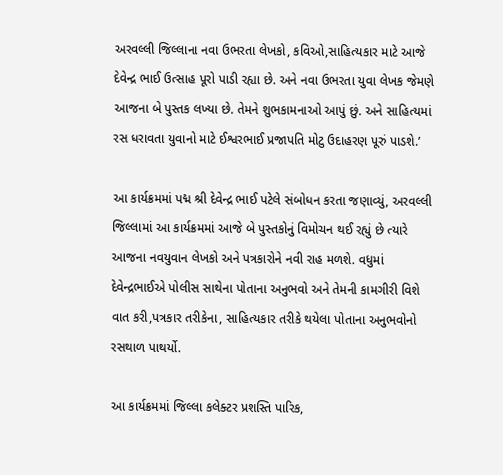અરવલ્લી જિલ્લાના નવા ઉભરતા લેખકો, કવિઓ,સાહિત્યકાર માટે આજે દેવેન્દ્ર ભાઈ ઉત્સાહ પૂરો પાડી રહ્યા છે. અને નવા ઉભરતા યુવા લેખક જેમણે આજના બે પુસ્તક લખ્યા છે. તેમને શુભકામનાઓ આપું છું. અને સાહિત્યમાં રસ ધરાવતા યુવાનો માટે ઈશ્વરભાઈ પ્રજાપતિ મોટુ ઉદાહરણ પૂરું પાડશે.’

આ કાર્યક્રમમાં પદ્મ શ્રી દેવેન્દ્ર ભાઈ પટેલે સંબોધન કરતા જણાવ્યું, અરવલ્લી જિલ્લામાં આ કાર્યક્રમમાં આજે બે પુસ્તકોનું વિમોચન થઈ રહ્યું છે ત્યારે આજના નવયુવાન લેખકો અને પત્રકારોને નવી રાહ મળશે. વધુમાં દેવેન્દ્રભાઈએ પોલીસ સાથેના પોતાના અનુભવો અને તેમની કામગીરી વિશે વાત કરી,પત્રકાર તરીકેના, સાહિત્યકાર તરીકે થયેલા પોતાના અનુભવોનો રસથાળ પાથર્યો.

આ કાર્યક્રમમાં જિલ્લા કલેક્ટર પ્રશસ્તિ પારિક,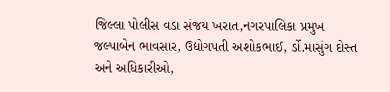જિલ્લા પોલીસ વડા સંજય ખરાત,નગરપાલિકા પ્રમુખ જલ્પાબેન ભાવસાર, ઉદ્યોગપતી અશોકભાઈ, ર્ડો.માસુંગ દોસ્ત અને અધિકારીઓ,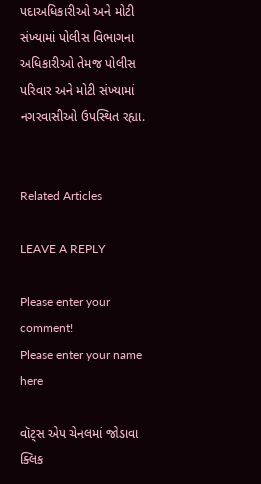પદાઅધિકારીઓ અને મોટી સંખ્યામાં પોલીસ વિભાગના અધિકારીઓ તેમજ પોલીસ પરિવાર અને મોટી સંખ્યામાં નગરવાસીઓ ઉપસ્થિત રહ્યા.


Related Articles

LEAVE A REPLY

Please enter your comment!
Please enter your name here

વૉટ્સ એપ ચેનલમાં જોડાવા ક્લિક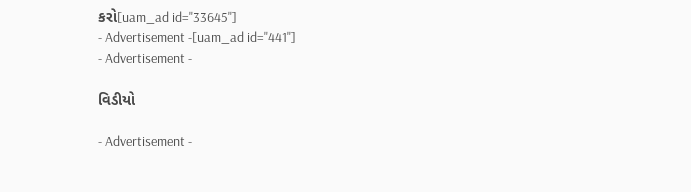કરો[uam_ad id="33645"]
- Advertisement -[uam_ad id="441"]
- Advertisement -

વિડીયો

- Advertisement -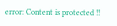error: Content is protected !!